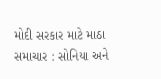મોદી સરકાર માટે માઠા સમાચાર : સોનિયા અને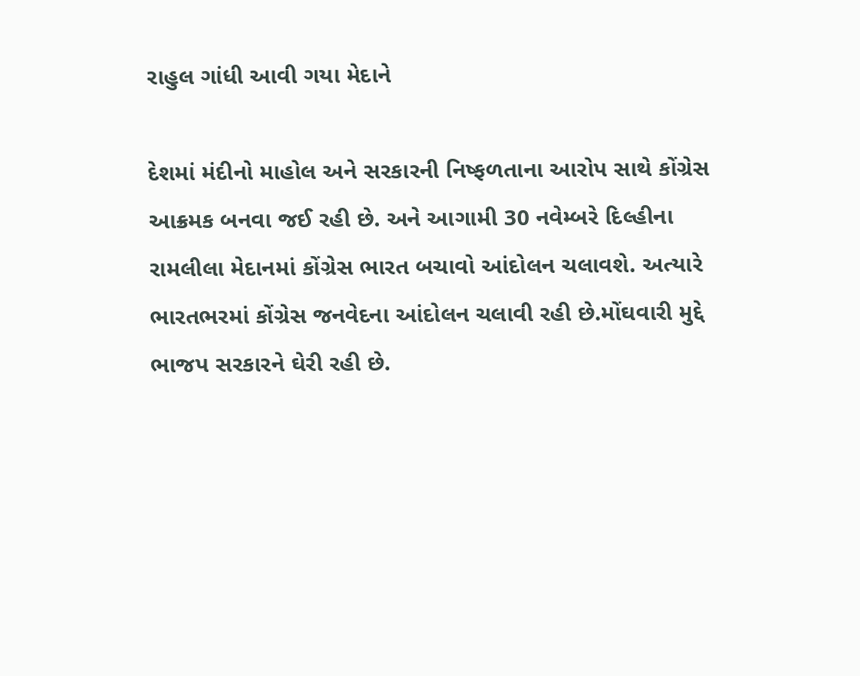રાહુલ ગાંધી આવી ગયા મેદાને

દેશમાં મંદીનો માહોલ અને સરકારની નિષ્ફળતાના આરોપ સાથે કોંગ્રેસ આક્રમક બનવા જઈ રહી છે. અને આગામી 30 નવેમ્બરે દિલ્હીના રામલીલા મેદાનમાં કોંગ્રેસ ભારત બચાવો આંદોલન ચલાવશે. અત્યારે ભારતભરમાં કોંગ્રેસ જનવેદના આંદોલન ચલાવી રહી છે.મોંઘવારી મુદ્દે ભાજપ સરકારને ઘેરી રહી છે.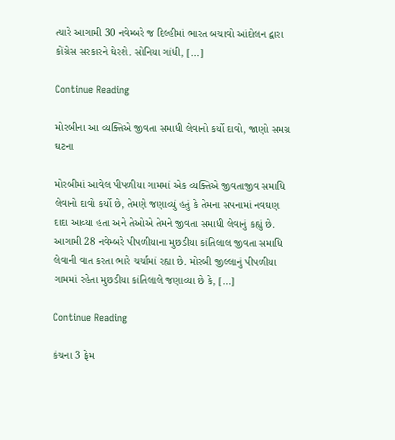ત્યારે આગામી 30 નવેમ્બરે જ દિલ્હીમાં ભારત બચાવો આંદોલન દ્વારા કોંગ્રેસ સરકારને ઘેરશે. સોનિયા ગાંધી, […]

Continue Reading

મોરબીના આ વ્યક્તિએ જીવતા સમાધી લેવાનો કર્યો દાવો, જાણો સમગ્ર ઘટના

મોરબીમાં આવેલ પીપળીયા ગામમાં એક વ્યક્તિએ જીવતાજીવ સમાધિ લેવાનો દાવો કર્યો છે, તેમણે જણાવ્યું હતું કે તેમના સપનામાં નવઘણ દાદા આવ્યા હતા અને તેઓએ તેમને જીવતા સમાધી લેવાનું કહ્યું છે. આગામી 28 નવેમ્બરે પીપળીયાના મુછડીયા કાંતિલાલ જીવતા સમાધિ લેવાની વાત કરતા ભારે ચર્ચામાં રહ્યા છે. મોરબી જીલ્લાનું પીપળીયા ગામમાં રહેતા મુછડીયા કાંતિલાલે જણાવ્યા છે કે, […]

Continue Reading

કંચના 3 ફેમ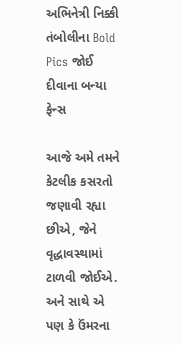અભિનેત્રી નિક્કી તંબોલીના Bold Pics જોઈ દીવાના બન્યા ફેન્સ

આજે અમે તમને કેટલીક કસરતો જણાવી રહ્યા છીએ, જેને વૃદ્ધાવસ્થામાં ટાળવી જોઈએ. અને સાથે એ પણ કે ઉંમરના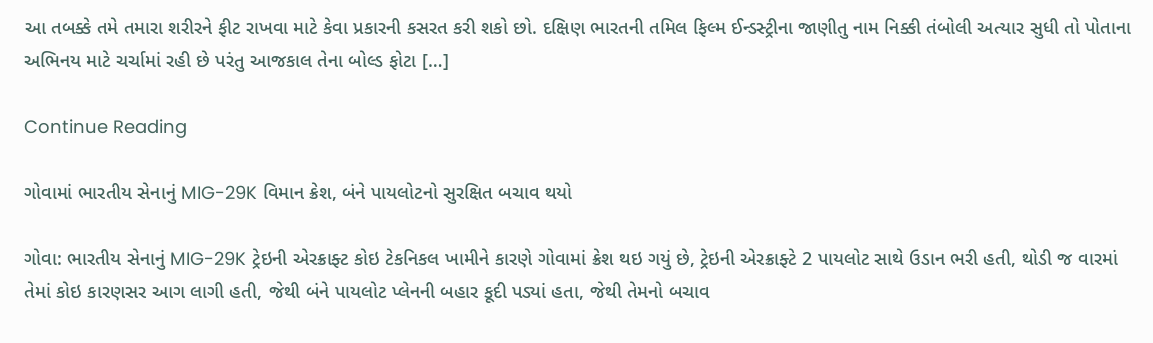આ તબક્કે તમે તમારા શરીરને ફીટ રાખવા માટે કેવા પ્રકારની કસરત કરી શકો છો. દક્ષિણ ભારતની તમિલ ફિલ્મ ઈન્ડસ્ટ્રીના જાણીતુ નામ નિક્કી તંબોલી અત્યાર સુધી તો પોતાના અભિનય માટે ચર્ચામાં રહી છે પરંતુ આજકાલ તેના બોલ્ડ ફોટા […]

Continue Reading

ગોવામાં ભારતીય સેનાનું MIG-29K વિમાન ક્રેશ, બંને પાયલોટનો સુરક્ષિત બચાવ થયો

ગોવા: ભારતીય સેનાનું MIG-29K ટ્રેઇની એરક્રાફ્ટ કોઇ ટેકનિકલ ખામીને કારણે ગોવામાં ક્રેશ થઇ ગયું છે, ટ્રેઇની એરક્રાફ્ટે 2 પાયલોટ સાથે ઉડાન ભરી હતી, થોડી જ વારમાં તેમાં કોઇ કારણસર આગ લાગી હતી, જેથી બંને પાયલોટ પ્લેનની બહાર કૂદી પડ્યાં હતા, જેથી તેમનો બચાવ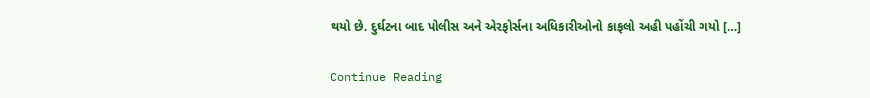થયો છે. દુર્ઘટના બાદ પોલીસ અને એરફોર્સના અધિકારીઓનો કાફલો અહી પહોંચી ગયો […]

Continue Reading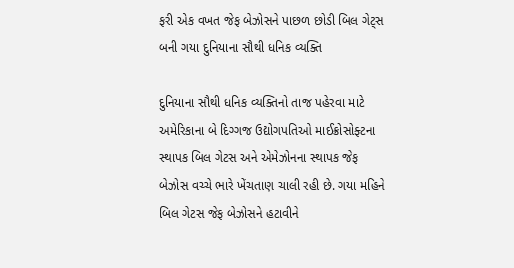ફરી એક વખત જેફ બેઝોસને પાછળ છોડી બિલ ગેટ્સ બની ગયા દુનિયાના સૌથી ધનિક વ્યક્તિ

દુનિયાના સૌથી ધનિક વ્યક્તિનો તાજ પહેરવા માટે અમેરિકાના બે દિગ્ગજ ઉદ્યોગપતિઓ માઈક્રોસોફ્ટના સ્થાપક બિલ ગેટસ અને એમેઝોનના સ્થાપક જેફ બેઝોસ વચ્ચે ભારે ખેંચતાણ ચાલી રહી છે. ગયા મહિને બિલ ગેટસ જેફ બેઝોસને હટાવીને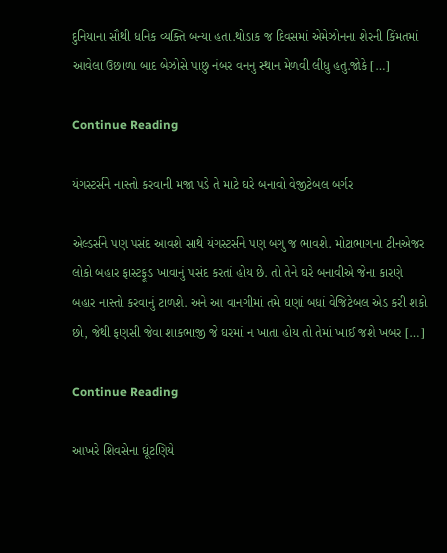દુનિયાના સૌથી ધનિક વ્યક્તિ બન્યા હતા.થોડાક જ દિવસમાં એમેઝોનના શેરની કિંમતમાં આવેલા ઉછાળા બાદ બેઝોસે પાછુ નંબર વનનુ સ્થાન મેળવી લીધુ હતુ.જોકે […]

Continue Reading

યંગસ્ટર્સને નાસ્તો કરવાની મજા પડે તે માટે ઘરે બનાવો વેજીટેબલ બર્ગર

એલ્ડર્સને પણ પસંદ આવશે સાથે યંગસ્ટર્સને પણ બગુ જ ભાવશે. મોટાભાગના ટીનએજર લોકો બહાર ફાસ્ટફૂડ ખાવાનું પસંદ કરતાં હોય છે. તો તેને ઘરે બનાવીએ જેના કારણે બહાર નાસ્તો કરવાનું ટાળશે. અને આ વાનગીમાં તમે ઘણાં બધાં વેજિટેબલ એડ કરી શકો છો, જેથી ફણસી જેવા શાકભાજી જે ઘરમાં ન ખાતા હોય તો તેમાં ખાઈ જશે ખબર […]

Continue Reading

આખરે શિવસેના ઘૂંટણિયે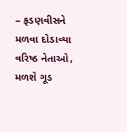– ફડણવીસને મળવા દોડાવ્યા વરિષ્ઠ નેતાઓ, મળશે ગૂડ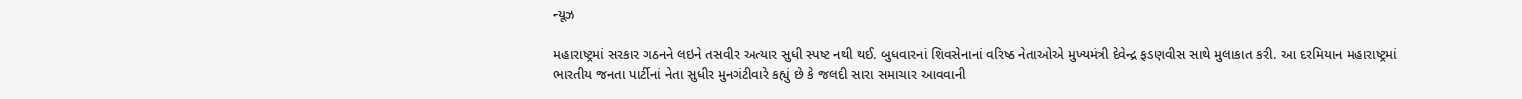ન્યૂઝ

મહારાષ્ટ્રમાં સરકાર ગઠનને લઇને તસવીર અત્યાર સુધી સ્પષ્ટ નથી થઈ. બુધવારનાં શિવસેનાનાં વરિષ્ઠ નેતાઓએ મુખ્યમંત્રી દેવેન્દ્ર ફડણવીસ સાથે મુલાકાત કરી. આ દરમિયાન મહારાષ્ટ્રમાં ભારતીય જનતા પાર્ટીનાં નેતા સુધીર મુનગંટીવારે કહ્યું છે કે જલદી સારા સમાચાર આવવાની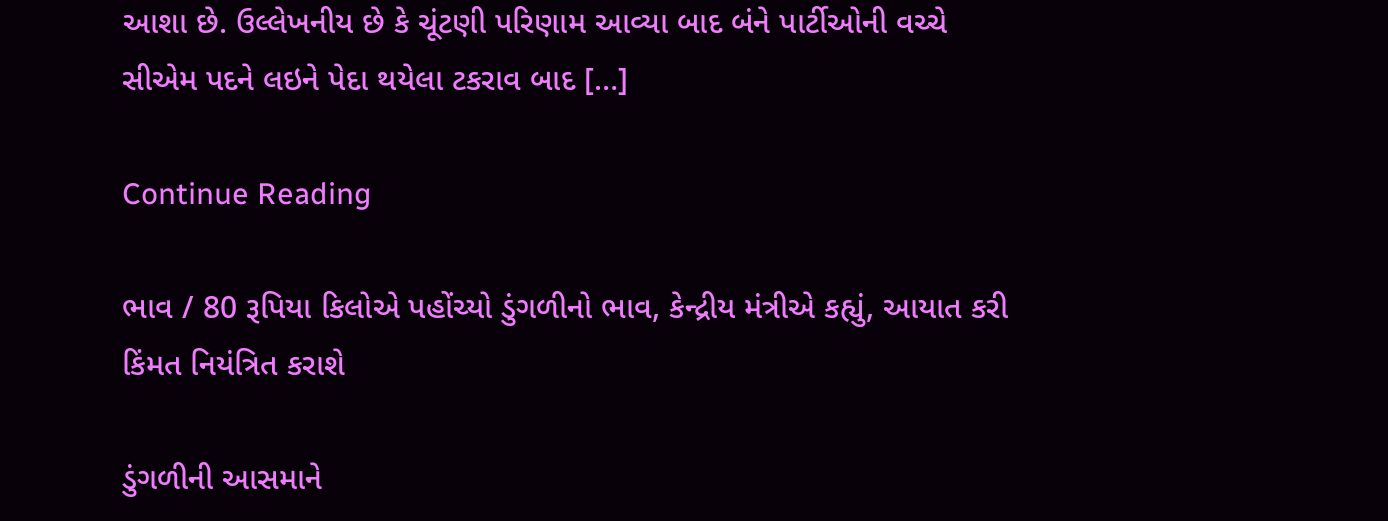આશા છે. ઉલ્લેખનીય છે કે ચૂંટણી પરિણામ આવ્યા બાદ બંને પાર્ટીઓની વચ્ચે સીએમ પદને લઇને પેદા થયેલા ટકરાવ બાદ […]

Continue Reading

ભાવ / 80 રૂપિયા કિલોએ પહોંચ્યો ડુંગળીનો ભાવ, કેન્દ્રીય મંત્રીએ કહ્યું, આયાત કરી કિંમત નિયંત્રિત કરાશે

ડુંગળીની આસમાને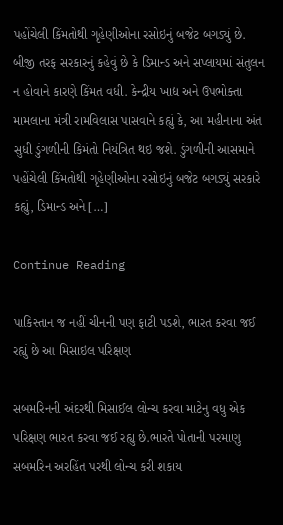પહોંચેલી કિંમતોથી ગૃહેણીઓના રસોઇનું બજેટ બગડ્યું છે. બીજી તરફ સરકારનું કહેવું છે કે ડિમાન્ડ અને સપ્લાયમાં સંતુલન ન હોવાને કારણે કિંમત વધી. કેન્દ્રીય ખાદ્ય અને ઉપભોક્તા મામલાના મંત્રી રામવિલાસ પાસવાને કહ્યું કે, આ મહીનાના અંત સુધી ડુંગળીની કિમંતો નિયંત્રિત થઇ જશે. ડુંગળીની આસમાને પહોંચેલી કિંમતોથી ગૃહેણીઓના રસોઇનું બજેટ બગડ્યું સરકારે કહ્યું, ડિમાન્ડ અને […]

Continue Reading

પાકિસ્તાન જ નહીં ચીનની પણ ફાટી પડશે, ભારત કરવા જઈ રહ્યું છે આ મિસાઇલ પરિક્ષણ

સબમરિનની અંદરથી મિસાઈલ લોન્ચ કરવા માટેનુ વધુ એક પરિક્ષણ ભારત કરવા જઈ રહ્યુ છે.ભારતે પોતાની પરમાણુ સબમરિન અરહિંત પરથી લોન્ચ કરી શકાય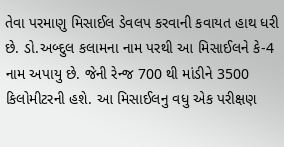તેવા પરમાણુ મિસાઈલ ડેવલપ કરવાની કવાયત હાથ ધરી છે. ડો.અબ્દુલ કલામના નામ પરથી આ મિસાઈલને કે-4 નામ અપાયુ છે. જેની રેન્જ 700 થી માંડીને 3500 કિલોમીટરની હશે. આ મિસાઈલનુ વધુ એક પરીક્ષણ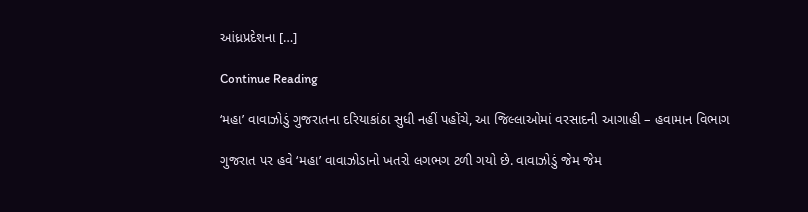આંધ્રપ્રદેશના […]

Continue Reading

‘મહા’ વાવાઝોડું ગુજરાતના દરિયાકાંઠા સુધી નહીં પહોંચે, આ જિલ્લાઓમાં વરસાદની આગાહી – હવામાન વિભાગ

ગુજરાત પર હવે ‘મહા’ વાવાઝોડાનો ખતરો લગભગ ટળી ગયો છે. વાવાઝોડું જેમ જેમ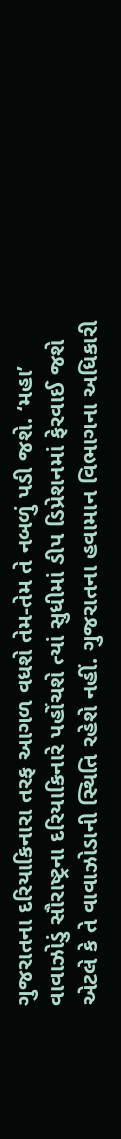ગુજરાતના દરિયાકિનારા તરફ આગળ વધશે તેમ-તેમ તે નબળું પડી જશે. ‘મહા’ વાવાઝોડું સૌરાષ્ટ્રના દરિયાકિનારે પહોંચશે ત્યાં સુધીમાં ડીપ ડિપ્રેશનમાં ફેરવાઈ જશે એટલે કે તે વાવાઝોડાની સ્થિતિ રહેશે નહીં. ગુજરાતના હવામાન વિભાગના અધિકારી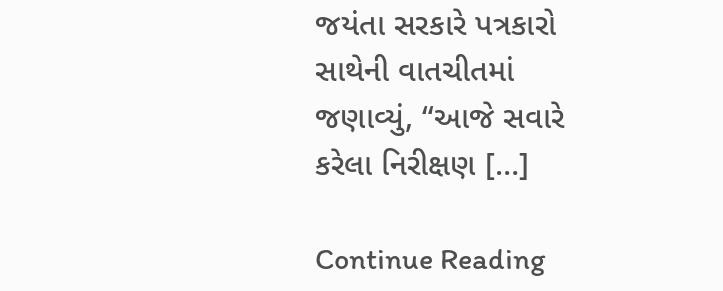જયંતા સરકારે પત્રકારો સાથેની વાતચીતમાં જણાવ્યું, “આજે સવારે કરેલા નિરીક્ષણ […]

Continue Reading